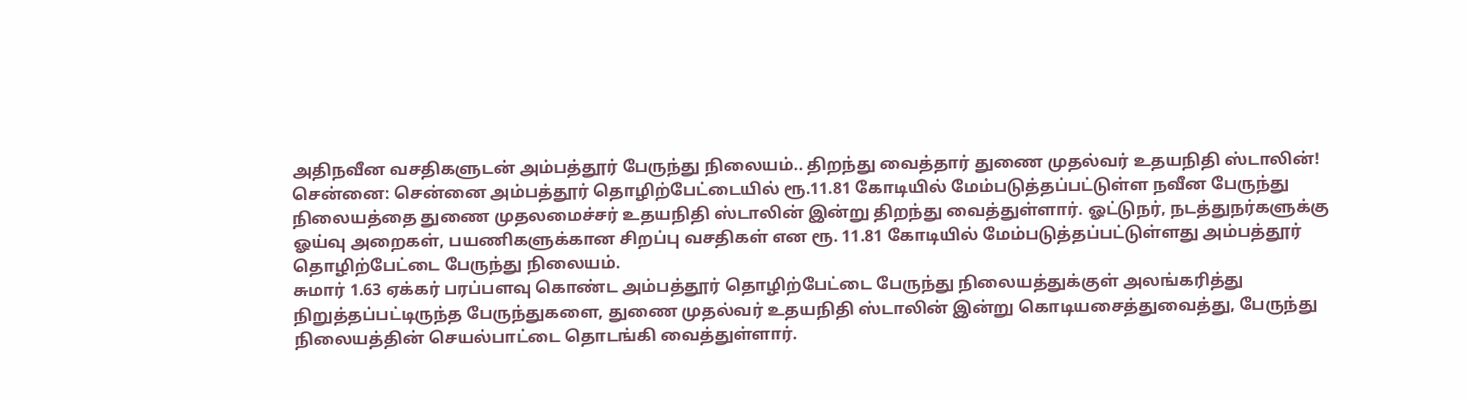அதிநவீன வசதிகளுடன் அம்பத்தூர் பேருந்து நிலையம்.. திறந்து வைத்தார் துணை முதல்வர் உதயநிதி ஸ்டாலின்!
சென்னை: சென்னை அம்பத்தூர் தொழிற்பேட்டையில் ரூ.11.81 கோடியில் மேம்படுத்தப்பட்டுள்ள நவீன பேருந்து நிலையத்தை துணை முதலமைச்சர் உதயநிதி ஸ்டாலின் இன்று திறந்து வைத்துள்ளார். ஓட்டுநர், நடத்துநர்களுக்கு ஓய்வு அறைகள், பயணிகளுக்கான சிறப்பு வசதிகள் என ரூ. 11.81 கோடியில் மேம்படுத்தப்பட்டுள்ளது அம்பத்தூர் தொழிற்பேட்டை பேருந்து நிலையம்.
சுமார் 1.63 ஏக்கர் பரப்பளவு கொண்ட அம்பத்தூர் தொழிற்பேட்டை பேருந்து நிலையத்துக்குள் அலங்கரித்து நிறுத்தப்பட்டிருந்த பேருந்துகளை, துணை முதல்வர் உதயநிதி ஸ்டாலின் இன்று கொடியசைத்துவைத்து, பேருந்து நிலையத்தின் செயல்பாட்டை தொடங்கி வைத்துள்ளார்.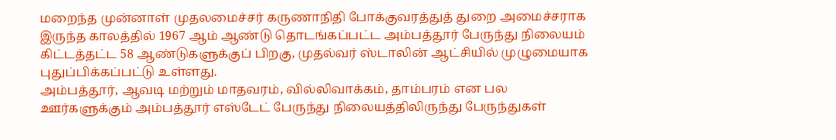மறைந்த முன்னாள் முதலமைச்சர் கருணாநிதி போக்குவரத்துத் துறை அமைச்சராக இருந்த காலத்தில் 1967 ஆம் ஆண்டு தொடங்கப்பட்ட அம்பத்தூர் பேருந்து நிலையம் கிட்டத்தட்ட 58 ஆண்டுகளுக்குப் பிறகு, முதல்வர் ஸ்டாலின் ஆட்சியில் முழுமையாக புதுப்பிக்கப்பட்டு உள்ளது.
அம்பத்தூர், ஆவடி மற்றும் மாதவரம், வில்லிவாக்கம், தாம்பரம் என பல ஊர்களுக்கும் அம்பத்தூர் எஸ்டேட் பேருந்து நிலையத்திலிருந்து பேருந்துகள்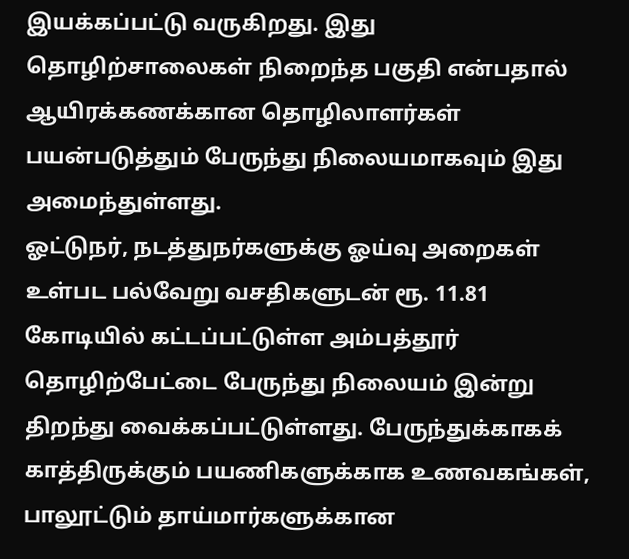இயக்கப்பட்டு வருகிறது. இது தொழிற்சாலைகள் நிறைந்த பகுதி என்பதால் ஆயிரக்கணக்கான தொழிலாளர்கள் பயன்படுத்தும் பேருந்து நிலையமாகவும் இது அமைந்துள்ளது.
ஓட்டுநர், நடத்துநர்களுக்கு ஓய்வு அறைகள் உள்பட பல்வேறு வசதிகளுடன் ரூ. 11.81 கோடியில் கட்டப்பட்டுள்ள அம்பத்தூர் தொழிற்பேட்டை பேருந்து நிலையம் இன்று திறந்து வைக்கப்பட்டுள்ளது. பேருந்துக்காகக் காத்திருக்கும் பயணிகளுக்காக உணவகங்கள், பாலூட்டும் தாய்மார்களுக்கான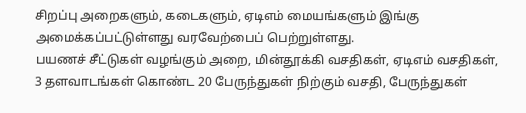சிறப்பு அறைகளும், கடைகளும், ஏடிஎம் மையங்களும் இங்கு அமைக்கப்பட்டுள்ளது வரவேற்பைப் பெற்றுள்ளது.
பயணச் சீட்டுகள் வழங்கும் அறை, மின்தூக்கி வசதிகள், ஏடிஎம் வசதிகள், 3 தளவாடங்கள் கொண்ட 20 பேருந்துகள் நிற்கும் வசதி, பேருந்துகள்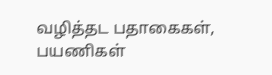வழித்தட பதாகைகள், பயணிகள்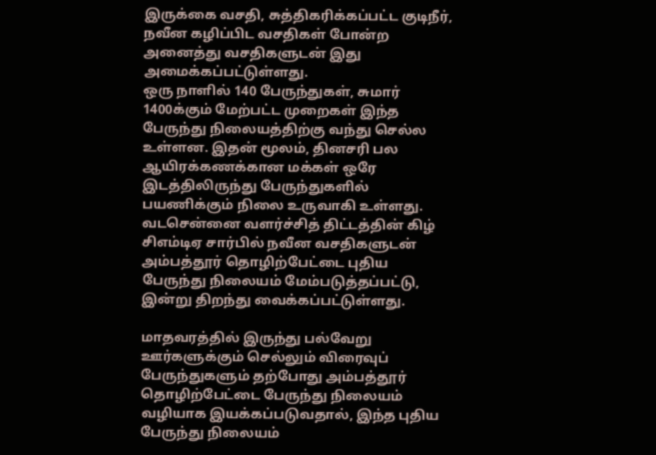இருக்கை வசதி, சுத்திகரிக்கப்பட்ட குடிநீர், நவீன கழிப்பிட வசதிகள் போன்ற அனைத்து வசதிகளுடன் இது அமைக்கப்பட்டுள்ளது.
ஒரு நாளில் 140 பேருந்துகள், சுமார் 1400க்கும் மேற்பட்ட முறைகள் இந்த பேருந்து நிலையத்திற்கு வந்து செல்ல உள்ளன. இதன் மூலம், தினசரி பல ஆயிரக்கணக்கான மக்கள் ஒரே இடத்திலிருந்து பேருந்துகளில் பயணிக்கும் நிலை உருவாகி உள்ளது. வடசென்னை வளர்ச்சித் திட்டத்தின் கிழ் சிஎம்டிஏ சார்பில் நவீன வசதிகளுடன் அம்பத்தூர் தொழிற்பேட்டை புதிய பேருந்து நிலையம் மேம்படுத்தப்பட்டு, இன்று திறந்து வைக்கப்பட்டுள்ளது.

மாதவரத்தில் இருந்து பல்வேறு ஊர்களுக்கும் செல்லும் விரைவுப் பேருந்துகளும் தற்போது அம்பத்தூர் தொழிற்பேட்டை பேருந்து நிலையம் வழியாக இயக்கப்படுவதால், இந்த புதிய பேருந்து நிலையம்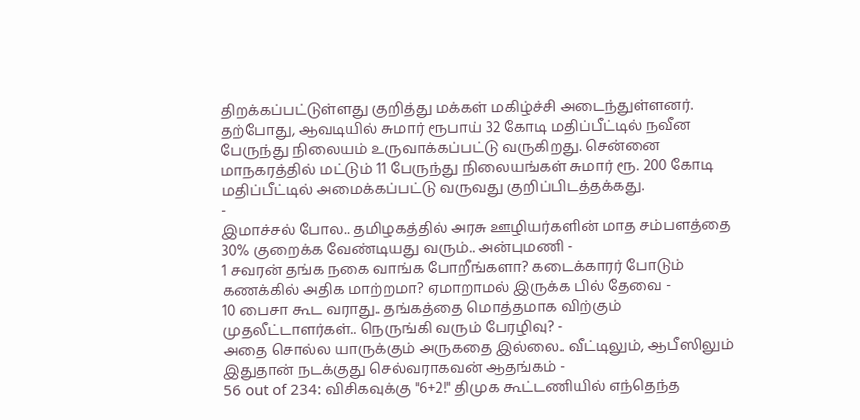திறக்கப்பட்டுள்ளது குறித்து மக்கள் மகிழ்ச்சி அடைந்துள்ளனர்.
தற்போது, ஆவடியில் சுமார் ரூபாய் 32 கோடி மதிப்பீட்டில் நவீன பேருந்து நிலையம் உருவாக்கப்பட்டு வருகிறது. சென்னை மாநகரத்தில் மட்டும் 11 பேருந்து நிலையங்கள் சுமார் ரூ. 200 கோடி மதிப்பீட்டில் அமைக்கப்பட்டு வருவது குறிப்பிடத்தக்கது.
-
இமாச்சல் போல.. தமிழகத்தில் அரசு ஊழியர்களின் மாத சம்பளத்தை 30% குறைக்க வேண்டியது வரும்.. அன்புமணி -
1 சவரன் தங்க நகை வாங்க போறீங்களா? கடைக்காரர் போடும் கணக்கில் அதிக மாற்றமா? ஏமாறாமல் இருக்க பில் தேவை -
10 பைசா கூட வராது.. தங்கத்தை மொத்தமாக விற்கும் முதலீட்டாளர்கள்.. நெருங்கி வரும் பேரழிவு? -
அதை சொல்ல யாருக்கும் அருகதை இல்லை.. வீட்டிலும், ஆபீஸிலும் இதுதான் நடக்குது செல்வராகவன் ஆதங்கம் -
56 out of 234: விசிகவுக்கு "6+2!" திமுக கூட்டணியில் எந்தெந்த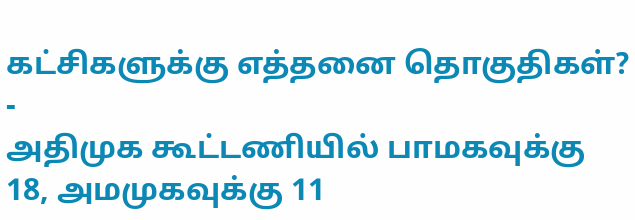கட்சிகளுக்கு எத்தனை தொகுதிகள்? -
அதிமுக கூட்டணியில் பாமகவுக்கு 18, அமமுகவுக்கு 11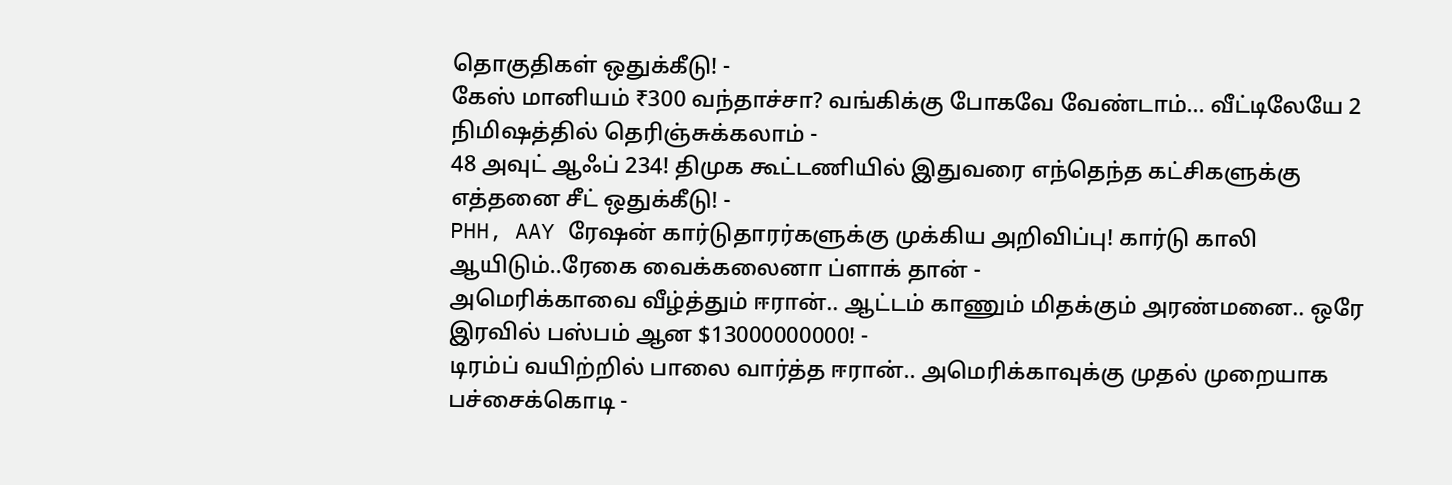தொகுதிகள் ஒதுக்கீடு! -
கேஸ் மானியம் ₹300 வந்தாச்சா? வங்கிக்கு போகவே வேண்டாம்… வீட்டிலேயே 2 நிமிஷத்தில் தெரிஞ்சுக்கலாம் -
48 அவுட் ஆஃப் 234! திமுக கூட்டணியில் இதுவரை எந்தெந்த கட்சிகளுக்கு எத்தனை சீட் ஒதுக்கீடு! -
PHH, AAY ரேஷன் கார்டுதாரர்களுக்கு முக்கிய அறிவிப்பு! கார்டு காலி ஆயிடும்..ரேகை வைக்கலைனா ப்ளாக் தான் -
அமெரிக்காவை வீழ்த்தும் ஈரான்.. ஆட்டம் காணும் மிதக்கும் அரண்மனை.. ஒரே இரவில் பஸ்பம் ஆன $13000000000! -
டிரம்ப் வயிற்றில் பாலை வார்த்த ஈரான்.. அமெரிக்காவுக்கு முதல் முறையாக பச்சைக்கொடி -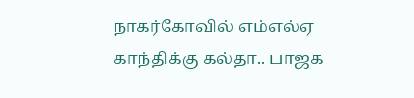நாகர்கோவில் எம்எல்ஏ காந்திக்கு கல்தா.. பாஜக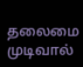தலைமை முடிவால்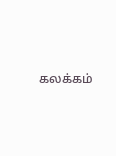கலக்கம்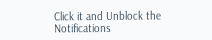Click it and Unblock the Notifications